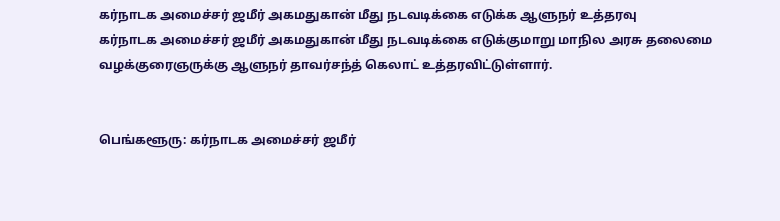கர்நாடக அமைச்சர் ஜமீர் அகமதுகான் மீது நடவடிக்கை எடுக்க ஆளுநர் உத்தரவு
கர்நாடக அமைச்சர் ஜமீர் அகமதுகான் மீது நடவடிக்கை எடுக்குமாறு மாநில அரசு தலைமை வழக்குரைஞருக்கு ஆளுநர் தாவர்சந்த் கெலாட் உத்தரவிட்டுள்ளார்.


பெங்களூரு: கர்நாடக அமைச்சர் ஜமீர்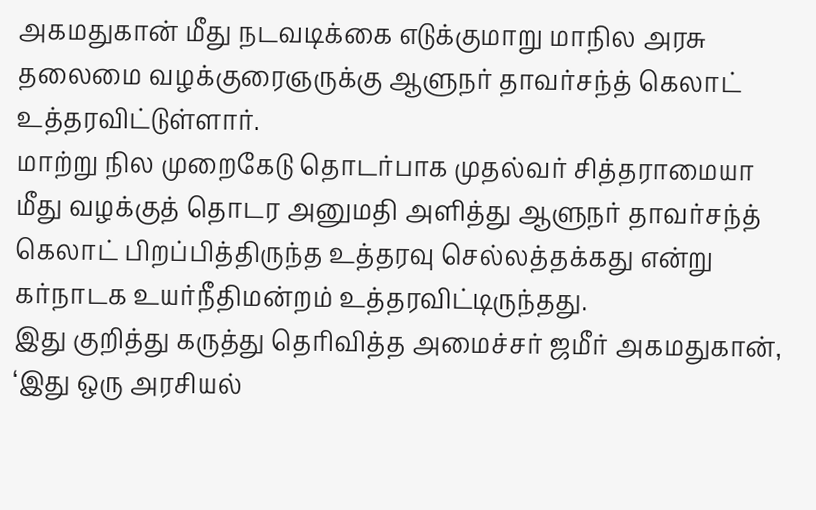அகமதுகான் மீது நடவடிக்கை எடுக்குமாறு மாநில அரசு தலைமை வழக்குரைஞருக்கு ஆளுநர் தாவர்சந்த் கெலாட் உத்தரவிட்டுள்ளார்.
மாற்று நில முறைகேடு தொடர்பாக முதல்வர் சித்தராமையா மீது வழக்குத் தொடர அனுமதி அளித்து ஆளுநர் தாவர்சந்த் கெலாட் பிறப்பித்திருந்த உத்தரவு செல்லத்தக்கது என்று கர்நாடக உயர்நீதிமன்றம் உத்தரவிட்டிருந்தது.
இது குறித்து கருத்து தெரிவித்த அமைச்சர் ஜமீர் அகமதுகான், ‘இது ஒரு அரசியல்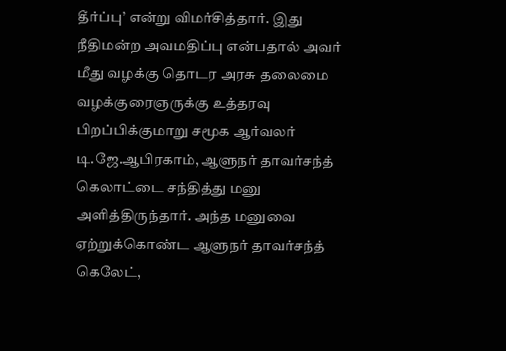தீர்ப்பு’ என்று விமர்சித்தார். இது நீதிமன்ற அவமதிப்பு என்பதால் அவர் மீது வழக்கு தொடர அரசு தலைமை வழக்குரைஞருக்கு உத்தரவு பிறப்பிக்குமாறு சமூக ஆர்வலர் டி.ஜே.ஆபிரகாம், ஆளுநர் தாவர்சந்த் கெலாட்டை சந்தித்து மனு அளித்திருந்தார். அந்த மனுவை ஏற்றுக்கொண்ட ஆளுநர் தாவர்சந்த்
கெலேட்,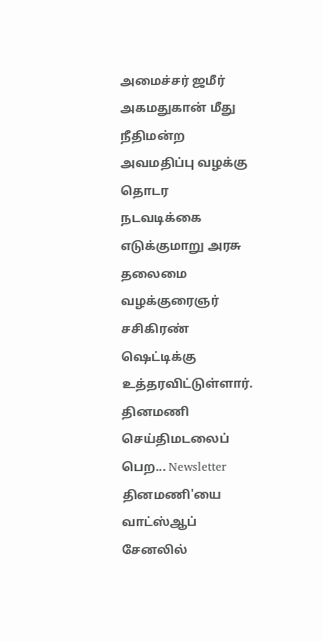அமைச்சர் ஜமீர் அகமதுகான் மீது நீதிமன்ற அவமதிப்பு வழக்கு தொடர நடவடிக்கை எடுக்குமாறு அரசு தலைமை வழக்குரைஞர் சசிகிரண் ஷெட்டிக்கு உத்தரவிட்டுள்ளார்.
தினமணி செய்திமடலைப் பெற... Newsletter
தினமணி'யை வாட்ஸ்ஆப் சேனலில்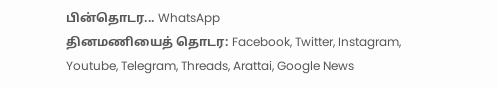பின்தொடர... WhatsApp
தினமணியைத் தொடர: Facebook, Twitter, Instagram, Youtube, Telegram, Threads, Arattai, Google News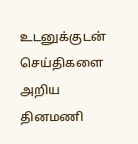உடனுக்குடன் செய்திகளை அறிய தினமணி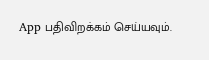App பதிவிறக்கம் செய்யவும்.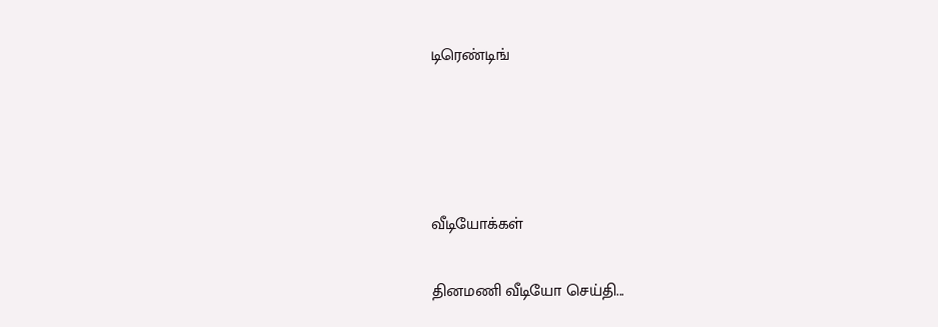டிரெண்டிங்




வீடியோக்கள்

தினமணி வீடியோ செய்தி...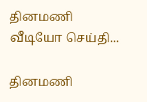தினமணி வீடியோ செய்தி...

தினமணி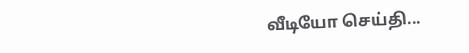வீடியோ செய்தி...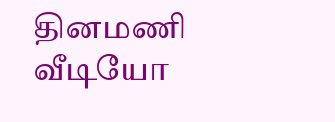தினமணி வீடியோ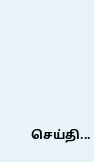செய்தி...